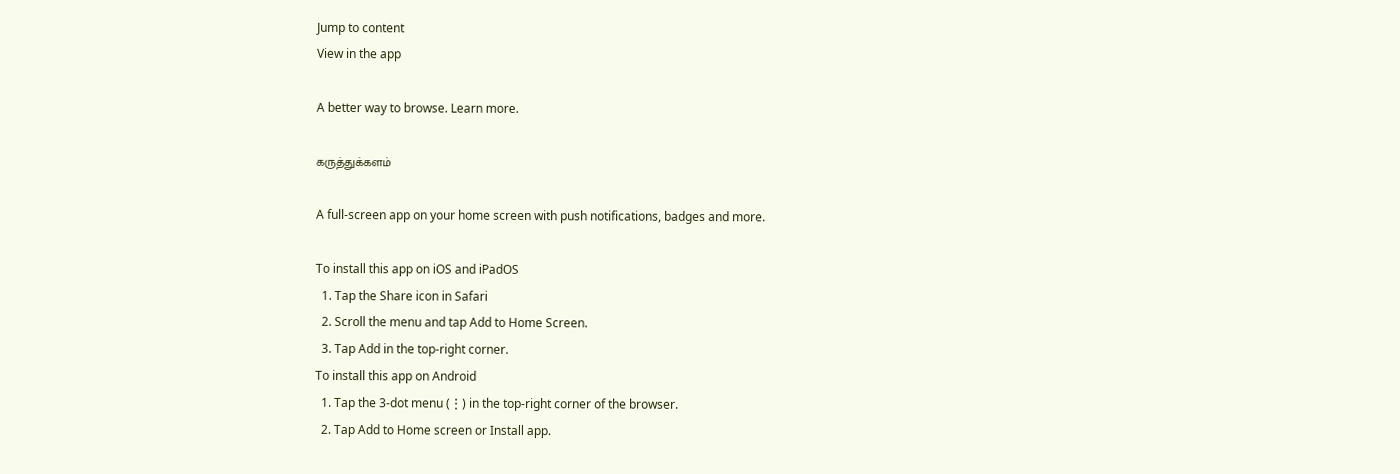Jump to content
View in the app

A better way to browse. Learn more.

கருத்துக்களம்

A full-screen app on your home screen with push notifications, badges and more.

To install this app on iOS and iPadOS
  1. Tap the Share icon in Safari
  2. Scroll the menu and tap Add to Home Screen.
  3. Tap Add in the top-right corner.
To install this app on Android
  1. Tap the 3-dot menu (⋮) in the top-right corner of the browser.
  2. Tap Add to Home screen or Install app.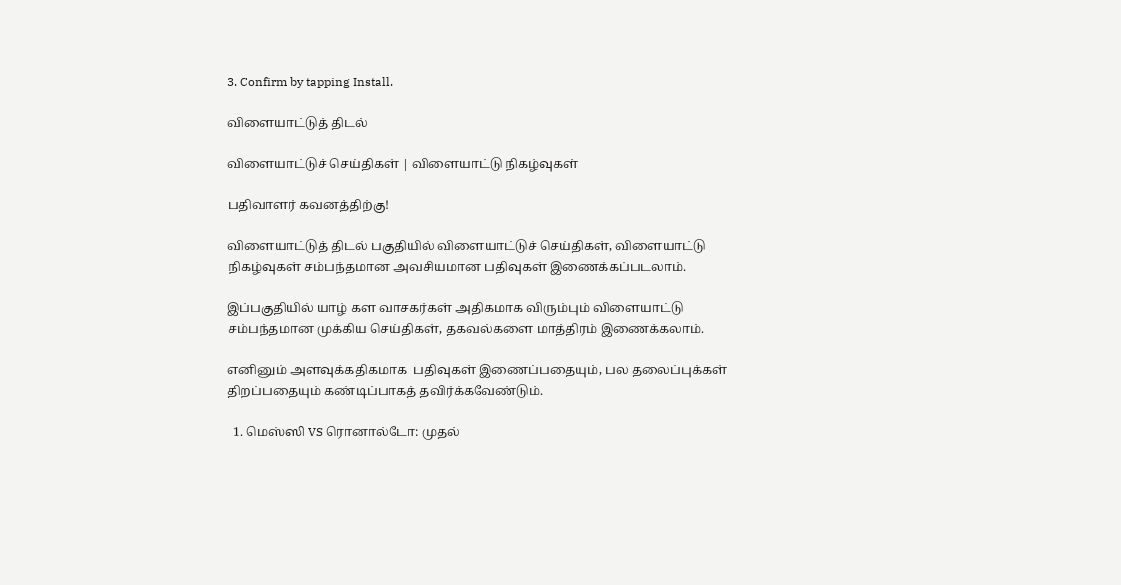3. Confirm by tapping Install.

விளையாட்டுத் திடல்

விளையாட்டுச் செய்திகள் | விளையாட்டு நிகழ்வுகள்

பதிவாளர் கவனத்திற்கு!

விளையாட்டுத் திடல் பகுதியில் விளையாட்டுச் செய்திகள், விளையாட்டு நிகழ்வுகள் சம்பந்தமான அவசியமான பதிவுகள் இணைக்கப்படலாம்.

இப்பகுதியில் யாழ் கள வாசகர்கள் அதிகமாக விரும்பும் விளையாட்டு சம்பந்தமான முக்கிய செய்திகள், தகவல்களை மாத்திரம் இணைக்கலாம்.

எனினும் அளவுக்கதிகமாக  பதிவுகள் இணைப்பதையும், பல தலைப்புக்கள் திறப்பதையும் கண்டிப்பாகத் தவிர்க்கவேண்டும்.

  1. மெஸ்ஸி VS ரொனால்டோ: முதல்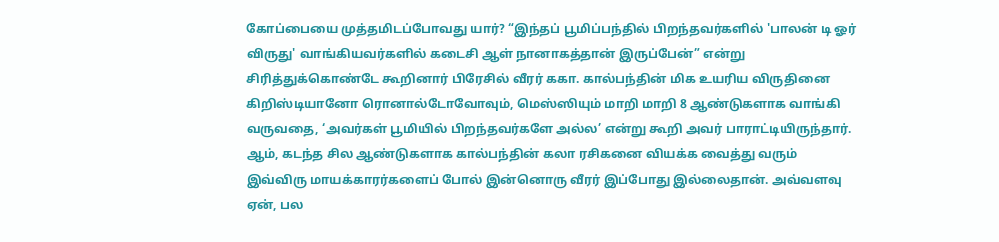கோப்பையை முத்தமிடப்போவது யார்? “இந்தப் பூமிப்பந்தில் பிறந்தவர்களில் 'பாலன் டி ஓர் விருது' வாங்கியவர்களில் கடைசி ஆள் நானாகத்தான் இருப்பேன்” என்று சிரித்துக்கொண்டே கூறினார் பிரேசில் வீரர் ககா. கால்பந்தின் மிக உயரிய விருதினை கிறிஸ்டியானோ ரொனால்டோவோவும், மெஸ்ஸியும் மாறி மாறி 8 ஆண்டுகளாக வாங்கி வருவதை, ‘அவர்கள் பூமியில் பிறந்தவர்களே அல்ல’ என்று கூறி அவர் பாராட்டியிருந்தார். ஆம், கடந்த சில ஆண்டுகளாக கால்பந்தின் கலா ரசிகனை வியக்க வைத்து வரும் இவ்விரு மாயக்காரர்களைப் போல் இன்னொரு வீரர் இப்போது இல்லைதான். அவ்வளவு ஏன், பல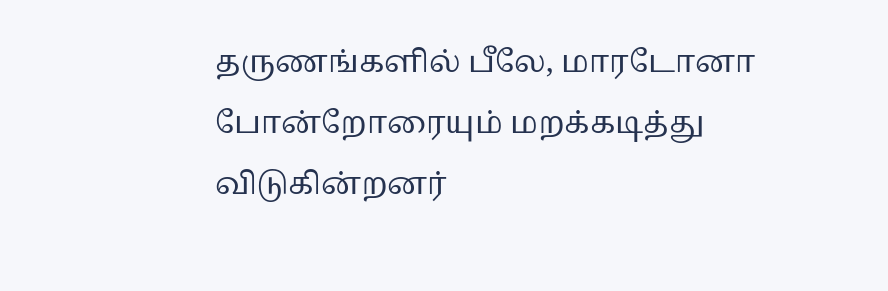தருணங்களில் பீலே, மாரடோனா போன்றோரையும் மறக்கடித்து விடுகின்றனர்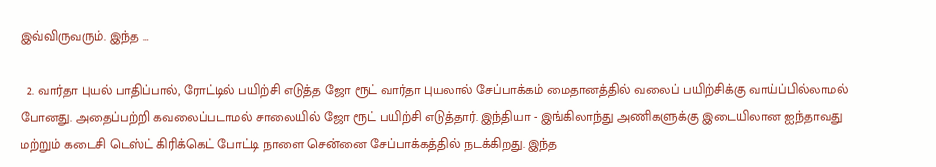இவ்விருவரும். இந்த …

  2. வார்தா புயல் பாதிப்பால், ரோட்டில் பயிற்சி எடுத்த ஜோ ரூட் வார்தா புயலால் சேப்பாக்கம் மைதானத்தில் வலைப் பயிற்சிக்கு வாய்ப்பில்லாமல் போனது. அதைப்பற்றி கவலைப்படாமல் சாலையில் ஜோ ரூட் பயிற்சி எடுத்தார். இந்தியா - இங்கிலாந்து அணிகளுக்கு இடையிலான ஐந்தாவது மற்றும் கடைசி டெஸ்ட் கிரிக்கெட் போட்டி நாளை சென்னை சேப்பாக்கத்தில் நடக்கிறது. இந்த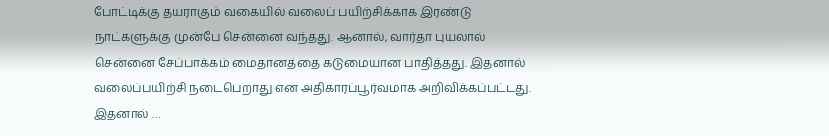போட்டிக்கு தயராகும் வகையில் வலைப் பயிற்சிக்காக இரண்டு நாட்களுக்கு முன்பே சென்னை வந்தது. ஆனால், வார்தா புயலால் சென்னை சேப்பாக்கம் மைதானத்தை கடுமையான பாதித்தது. இதனால் வலைப்பயிற்சி நடைபெறாது என அதிகாரப்பூர்வமாக அறிவிக்கப்பட்டது. இதனால் …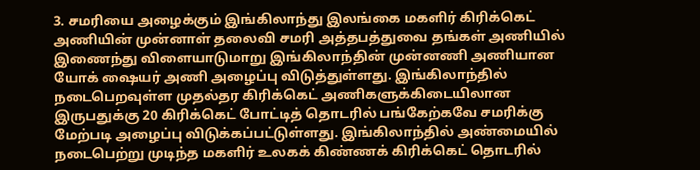3. சமரியை அழைக்கும் இங்கிலாந்து இலங்கை மகளிர் கிரிக்கெட் அணியின் முன்னாள் தலைவி சமரி அத்தபத்துவை தங்கள் அணியில் இணைந்து விளையாடுமாறு இங்கிலாந்தின் முன்னணி அணியான யோக் ஷையர் அணி அழைப்பு விடுத்துள்ளது. இங்கிலாந்தில் நடைபெறவுள்ள முதல்தர கிரிக்கெட் அணிகளுக்கிடையிலான இருபதுக்கு 20 கிரிக்கெட் போட்டித் தொடரில் பங்கேற்கவே சமரிக்கு மேற்படி அழைப்பு விடுக்கப்பட்டுள்ளது. இங்கிலாந்தில் அண்மையில் நடைபெற்று முடிந்த மகளிர் உலகக் கிண்ணக் கிரிக்கெட் தொடரில்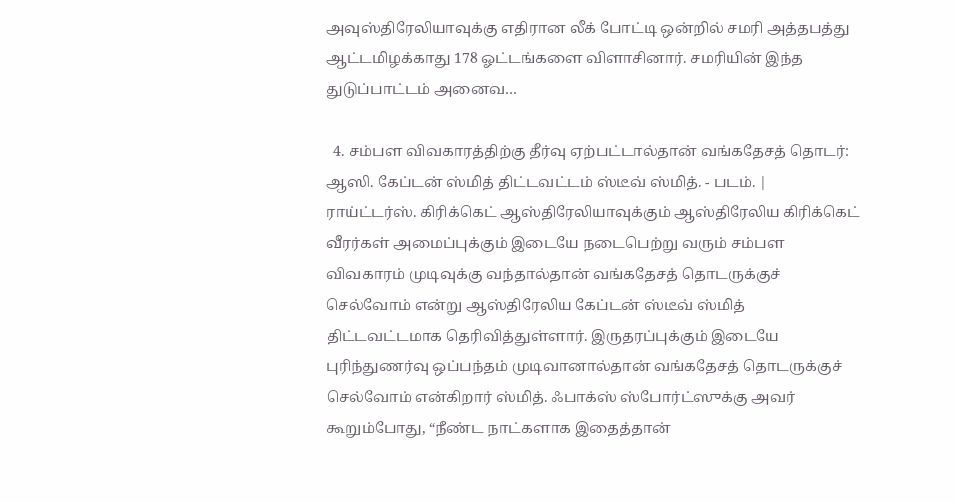அவுஸ்திரேலியாவுக்கு எதிரான லீக் போட்டி ஒன்றில் சமரி அத்தபத்து ஆட்டமிழக்காது 178 ஓட்டங்களை விளாசினார். சமரியின் இந்த துடுப்பாட்டம் அனைவ…

  4. சம்பள விவகாரத்திற்கு தீர்வு ஏற்பட்டால்தான் வங்கதேசத் தொடர்: ஆஸி. கேப்டன் ஸ்மித் திட்டவட்டம் ஸ்டீவ் ஸ்மித். - படம். | ராய்ட்டர்ஸ். கிரிக்கெட் ஆஸ்திரேலியாவுக்கும் ஆஸ்திரேலிய கிரிக்கெட் வீரர்கள் அமைப்புக்கும் இடையே நடைபெற்று வரும் சம்பள விவகாரம் முடிவுக்கு வந்தால்தான் வங்கதேசத் தொடருக்குச் செல்வோம் என்று ஆஸ்திரேலிய கேப்டன் ஸ்டீவ் ஸ்மித் திட்டவட்டமாக தெரிவித்துள்ளார். இருதரப்புக்கும் இடையே புரிந்துணர்வு ஒப்பந்தம் முடிவானால்தான் வங்கதேசத் தொடருக்குச் செல்வோம் என்கிறார் ஸ்மித். ஃபாக்ஸ் ஸ்போர்ட்ஸுக்கு அவர் கூறும்போது, “நீண்ட நாட்களாக இதைத்தான்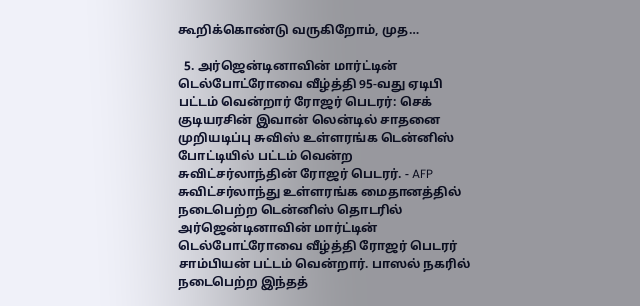கூறிக்கொண்டு வருகிறோம், முத…

  5. அர்ஜென்டினாவின் மார்ட்டின் டெல்போட்ரோவை வீழ்த்தி 95-வது ஏடிபி பட்டம் வென்றார் ரோஜர் பெடரர்: செக் குடியரசின் இவான் லென்டில் சாதனை முறியடிப்பு சுவிஸ் உள்ளரங்க டென்னிஸ் போட்டியில் பட்டம் வென்ற சுவிட்சர்லாந்தின் ரோஜர் பெடரர். - AFP சுவிட்சர்லாந்து உள்ளரங்க மைதானத்தில் நடைபெற்ற டென்னிஸ் தொடரில் அர்ஜென்டினாவின் மார்ட்டின் டெல்போட்ரோவை வீழ்த்தி ரோஜர் பெடரர் சாம்பியன் பட்டம் வென்றார். பாஸல் நகரில் நடைபெற்ற இந்தத்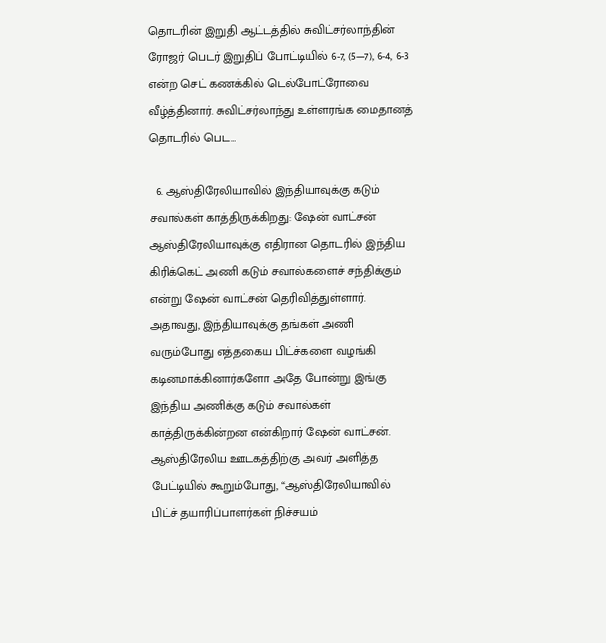தொடரின் இறுதி ஆட்டத்தில் சுவிட்சர்லாந்தின் ரோஜர் பெடர் இறுதிப் போட்டியில் 6-7, (5—7), 6-4, 6-3 என்ற செட் கணக்கில் டெல்போட்ரோவை வீழ்த்தினார். சுவிட்சர்லாந்து உள்ளரங்க மைதானத் தொடரில் பெட…

  6. ஆஸ்திரேலியாவில் இந்தியாவுக்கு கடும் சவால்கள் காத்திருக்கிறது: ஷேன் வாட்சன் ஆஸ்திரேலியாவுக்கு எதிரான தொடரில் இந்திய கிரிக்கெட் அணி கடும் சவால்களைச் சந்திக்கும் என்று ஷேன் வாட்சன் தெரிவித்துள்ளார். அதாவது, இந்தியாவுக்கு தங்கள் அணி வரும்போது எத்தகைய பிட்ச்களை வழங்கி கடினமாக்கினார்களோ அதே போன்று இங்கு இந்திய அணிக்கு கடும் சவால்கள் காத்திருக்கின்றன என்கிறார் ஷேன் வாட்சன். ஆஸ்திரேலிய ஊடகத்திற்கு அவர் அளித்த பேட்டியில் கூறும்போது, “ஆஸ்திரேலியாவில் பிட்ச் தயாரிப்பாளர்கள் நிச்சயம்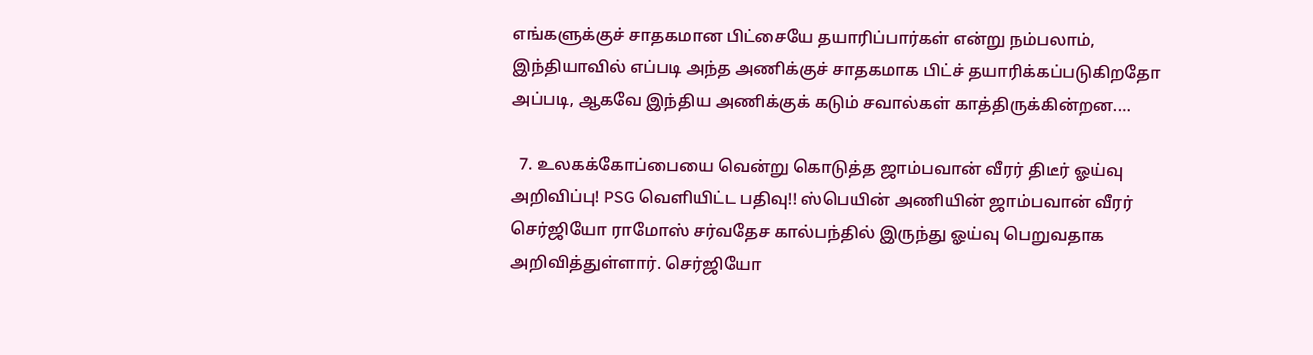எங்களுக்குச் சாதகமான பிட்சையே தயாரிப்பார்கள் என்று நம்பலாம், இந்தியாவில் எப்படி அந்த அணிக்குச் சாதகமாக பிட்ச் தயாரிக்கப்படுகிறதோ அப்படி, ஆகவே இந்திய அணிக்குக் கடும் சவால்கள் காத்திருக்கின்றன.…

  7. உலகக்கோப்பையை வென்று கொடுத்த ஜாம்பவான் வீரர் திடீர் ஓய்வு அறிவிப்பு! PSG வெளியிட்ட பதிவு!! ஸ்பெயின் அணியின் ஜாம்பவான் வீரர் செர்ஜியோ ராமோஸ் சர்வதேச கால்பந்தில் இருந்து ஓய்வு பெறுவதாக அறிவித்துள்ளார். செர்ஜியோ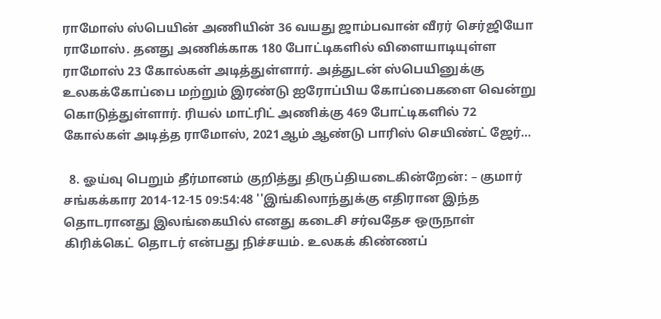ராமோஸ் ஸ்பெயின் அணியின் 36 வயது ஜாம்பவான் வீரர் செர்ஜியோ ராமோஸ். தனது அணிக்காக 180 போட்டிகளில் விளையாடியுள்ள ராமோஸ் 23 கோல்கள் அடித்துள்ளார். அத்துடன் ஸ்பெயினுக்கு உலகக்கோப்பை மற்றும் இரண்டு ஐரோப்பிய கோப்பைகளை வென்று கொடுத்துள்ளார். ரியல் மாட்ரிட் அணிக்கு 469 போட்டிகளில் 72 கோல்கள் அடித்த ராமோஸ், 2021ஆம் ஆண்டு பாரிஸ் செயிண்ட் ஜேர்…

  8. ஓய்வு பெறும் தீர்மானம் குறித்து திருப்தியடைகின்றேன்: – குமார் சங்கக்கார 2014-12-15 09:54:48 ''இங்கிலாந்துக்கு எதிரான இந்த தொடரானது இலங்கையில் எனது கடைசி சர்வதேச ஒருநாள் கிரிக்கெட் தொடர் என்பது நிச்சயம். உலகக் கிண்ணப்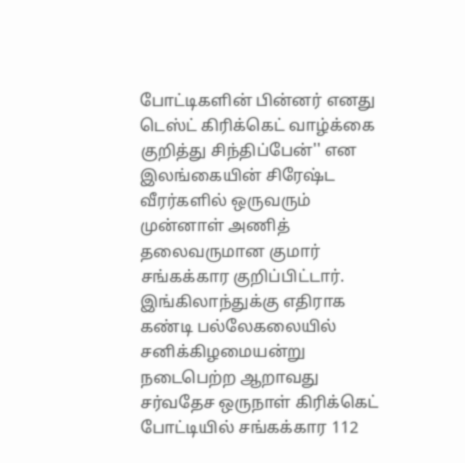போட்டிகளின் பின்னர் எனது டெஸ்ட் கிரிக்கெட் வாழ்க்கை குறித்து சிந்திப்பேன்'' என இலங்கையின் சிரேஷ்ட வீரர்களில் ஒருவரும் முன்னாள் அணித் தலைவருமான குமார் சங்கக்கார குறிப்பிட்டார். இங்கிலாந்துக்கு எதிராக கண்டி பல்லேகலையில் சனிக்கிழமையன்று நடைபெற்ற ஆறாவது சர்வதேச ஒருநாள் கிரிக்கெட் போட்டியில் சங்கக்கார 112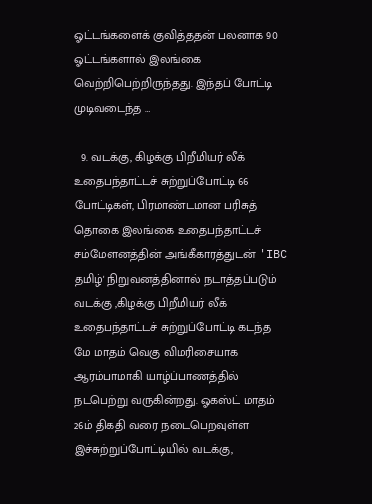ஓட்டங்களைக் குவித்ததன் பலனாக 90 ஓட்டங்களால் இலங்கை வெற்றிபெற்றிருந்தது. இந்தப் போட்டி முடிவடைந்த …

  9. வடக்கு, கிழக்கு பிறீமியர் லீக் உதைபந்தாட்டச் சுற்றுப்போட்டி 66 போட்டிகள், பிரமாண்டமான பரிசுத் தொகை இலங்கை உதைபந்தாட்டச் சம்மேளனத்தின் அங்கீகாரத்துடன் 'IBC தமிழ்' நிறுவனத்தினால் நடாத்தப்படும் வடக்கு ,கிழக்கு பிறீமியர் லீக் உதைபந்தாட்டச் சுற்றுப்போட்டி கடந்த மே மாதம் வெகு விமரிசையாக ஆரம்பாமாகி யாழ்ப்பாணத்தில் நடபெற்று வருகின்றது. ஓகஸ்ட் மாதம் 26ம் திகதி வரை நடைபெறவுள்ள இச்சுற்றுப்போட்டியில் வடக்கு,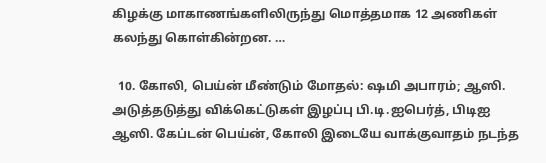கிழக்கு மாகாணங்களிலிருந்து மொத்தமாக 12 அணிகள் கலந்து கொள்கின்றன. …

  10. கோலி, பெய்ன் மீண்டும் மோதல்: ஷமி அபாரம்; ஆஸி. அடுத்தடுத்து விக்கெட்டுகள் இழப்பு பி.டி.ஐபெர்த், பிடிஐ ஆஸி. கேப்டன் பெய்ன், கோலி இடையே வாக்குவாதம் நடந்த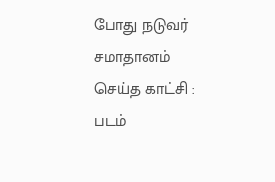போது நடுவர் சமாதானம் செய்த காட்சி : படம்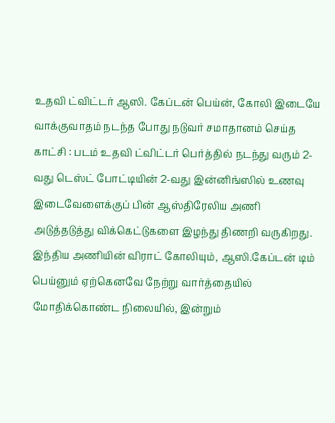உதவி ட்விட்டர் ஆஸி. கேப்டன் பெய்ன், கோலி இடையே வாக்குவாதம் நடந்த போது நடுவர் சமாதானம் செய்த காட்சி : படம் உதவி ட்விட்டர் பெர்த்தில் நடந்து வரும் 2-வது டெஸ்ட் போட்டியின் 2-வது இன்னிங்ஸில் உணவு இடைவேளைக்குப் பின் ஆஸ்திரேலிய அணி அடுத்தடுத்து விக்கெட்டுகளை இழந்து திணறி வருகிறது. இந்திய அணியின் விராட் கோலியும், ஆஸி.கேப்டன் டிம் பெய்னும் ஏற்கெனவே நேற்று வார்த்தையில் மோதிக்கொண்ட நிலையில், இன்றும்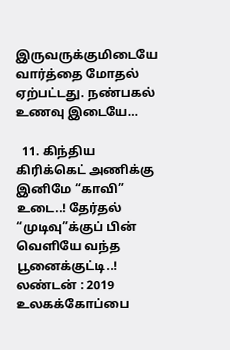இருவருக்குமிடையே வார்த்தை மோதல் ஏற்பட்டது. நண்பகல் உணவு இடையே…

  11. கிந்திய கிரிக்கெட் அணிக்கு இனிமே “காவி” உடை..! தேர்தல் “முடிவு”க்குப் பின் வெளியே வந்த பூனைக்குட்டி..! லண்டன் : 2019 உலகக்கோப்பை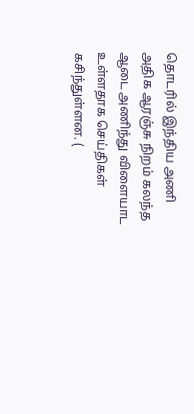தொடரில் இந்திய அணி அதிக ஆரஞ்சு நிறம் கலந்த ஆடை அணிந்து விளையாட உள்ளதாக செய்திகள் கசிந்துள்ளன. (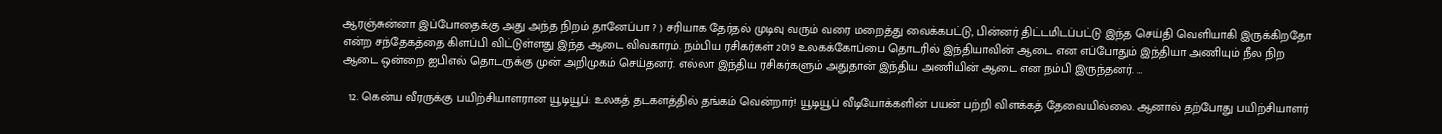ஆரஞ்சுன்னா இப்போதைக்கு அது அந்த நிறம் தானேப்பா ? ) சரியாக தேர்தல் முடிவு வரும் வரை மறைத்து வைக்கபட்டு, பின்னர் திட்டமிடப்பட்டு இந்த செய்தி வெளியாகி இருக்கிறதோ என்ற சந்தேகத்தை கிளப்பி விட்டுள்ளது இந்த ஆடை விவகாரம். நம்பிய ரசிகர்கள் 2019 உலகக்கோப்பை தொடரில் இந்தியாவின் ஆடை என எப்போதும் இந்தியா அணியும் நீல நிற ஆடை ஒன்றை ஐபிஎல் தொடருக்கு முன் அறிமுகம் செய்தனர். எல்லா இந்திய ரசிகர்களும் அதுதான் இந்திய அணியின் ஆடை என நம்பி இருந்தனர். …

  12. கென்ய வீரருக்கு பயிற்சியாளரான யூடியூப்: உலகத் தடகளத்தில் தங்கம் வென்றார்! யூடியூப் வீடியோக்களின் பயன் பற்றி விளக்கத் தேவையில்லை. ஆனால் தற்போது பயிற்சியாளர்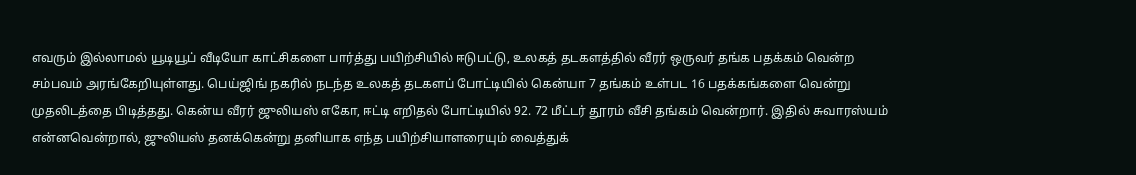எவரும் இல்லாமல் யூடியூப் வீடியோ காட்சிகளை பார்த்து பயிற்சியில் ஈடுபட்டு, உலகத் தடகளத்தில் வீரர் ஒருவர் தங்க பதக்கம் வென்ற சம்பவம் அரங்கேறியுள்ளது. பெய்ஜிங் நகரில் நடந்த உலகத் தடகளப் போட்டியில் கென்யா 7 தங்கம் உள்பட 16 பதக்கங்களை வென்று முதலிடத்தை பிடித்தது. கென்ய வீரர் ஜுலியஸ் எகோ, ஈட்டி எறிதல் போட்டியில் 92. 72 மீட்டர் தூரம் வீசி தங்கம் வென்றார். இதில் சுவாரஸ்யம் என்னவென்றால், ஜுலியஸ் தனக்கென்று தனியாக எந்த பயிற்சியாளரையும் வைத்துக்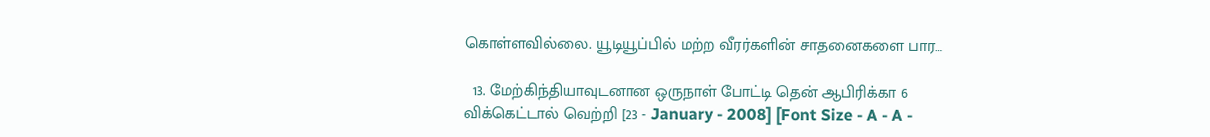கொள்ளவில்லை. யூடியூப்பில் மற்ற வீரர்களின் சாதனைகளை பார…

  13. மேற்கிந்தியாவுடனான ஒருநாள் போட்டி தென் ஆபிரிக்கா 6 விக்கெட்டால் வெற்றி [23 - January - 2008] [Font Size - A - A -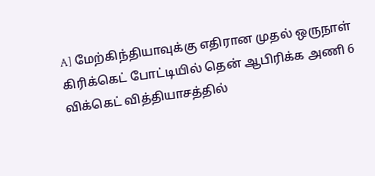A] மேற்கிந்தியாவுக்கு எதிரான முதல் ஒருநாள் கிரிக்கெட் போட்டியில் தென் ஆபிரிக்க அணி 6 விக்கெட் வித்தியாசத்தில்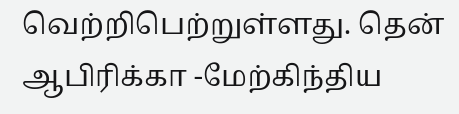வெற்றிபெற்றுள்ளது. தென் ஆபிரிக்கா -மேற்கிந்திய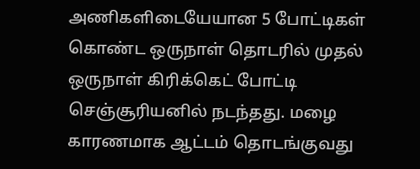அணிகளிடையேயான 5 போட்டிகள் கொண்ட ஒருநாள் தொடரில் முதல் ஒருநாள் கிரிக்கெட் போட்டி செஞ்சூரியனில் நடந்தது. மழை காரணமாக ஆட்டம் தொடங்குவது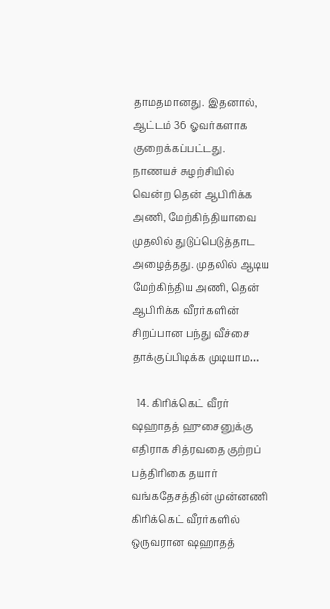தாமதமானது. இதனால், ஆட்டம் 36 ஓவர்களாக குறைக்கப்பட்டது. நாணயச் சுழற்சியில் வென்ற தென் ஆபிரிக்க அணி, மேற்கிந்தியாவை முதலில் துடுப்பெடுத்தாட அழைத்தது. முதலில் ஆடிய மேற்கிந்திய அணி, தென் ஆபிரிக்க வீரர்களின் சிறப்பான பந்து வீச்சை தாக்குப்பிடிக்க முடியாம…

  14. கிரிக்கெட் வீரர் ஷஹாதத் ஹுசைனுக்கு எதிராக சித்ரவதை குற்றப் பத்திரிகை தயார் வங்கதேசத்தின் முன்னணி கிரிக்கெட் வீரர்களில் ஒருவரான ஷஹாதத்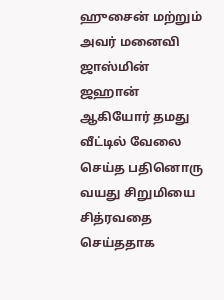ஹுசைன் மற்றும் அவர் மனைவி ஜாஸ்மின் ஜஹான் ஆகியோர் தமது வீட்டில் வேலை செய்த பதினொரு வயது சிறுமியை சித்ரவதை செய்ததாக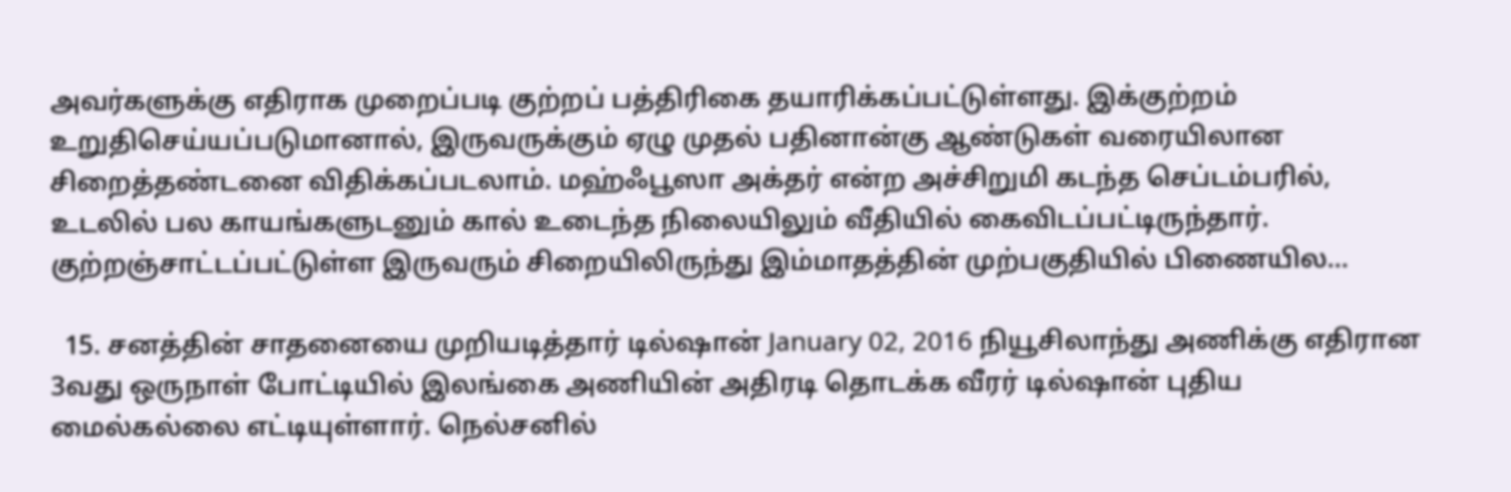அவர்களுக்கு எதிராக முறைப்படி குற்றப் பத்திரிகை தயாரிக்கப்பட்டுள்ளது. இக்குற்றம் உறுதிசெய்யப்படுமானால், இருவருக்கும் ஏழு முதல் பதினான்கு ஆண்டுகள் வரையிலான சிறைத்தண்டனை விதிக்கப்படலாம். மஹ்ஃபூஸா அக்தர் என்ற அச்சிறுமி கடந்த செப்டம்பரில், உடலில் பல காயங்களுடனும் கால் உடைந்த நிலையிலும் வீதியில் கைவிடப்பட்டிருந்தார். குற்றஞ்சாட்டப்பட்டுள்ள இருவரும் சிறையிலிருந்து இம்மாதத்தின் முற்பகுதியில் பிணையில…

  15. சனத்தின் சாதனையை முறியடித்தார் டில்ஷான் January 02, 2016 நியூசிலாந்து அணிக்கு எதிரான 3வது ஒருநாள் போட்டியில் இலங்கை அணியின் அதிரடி தொடக்க வீரர் டில்ஷான் புதிய மைல்கல்லை எட்டியுள்ளார். நெல்சனில்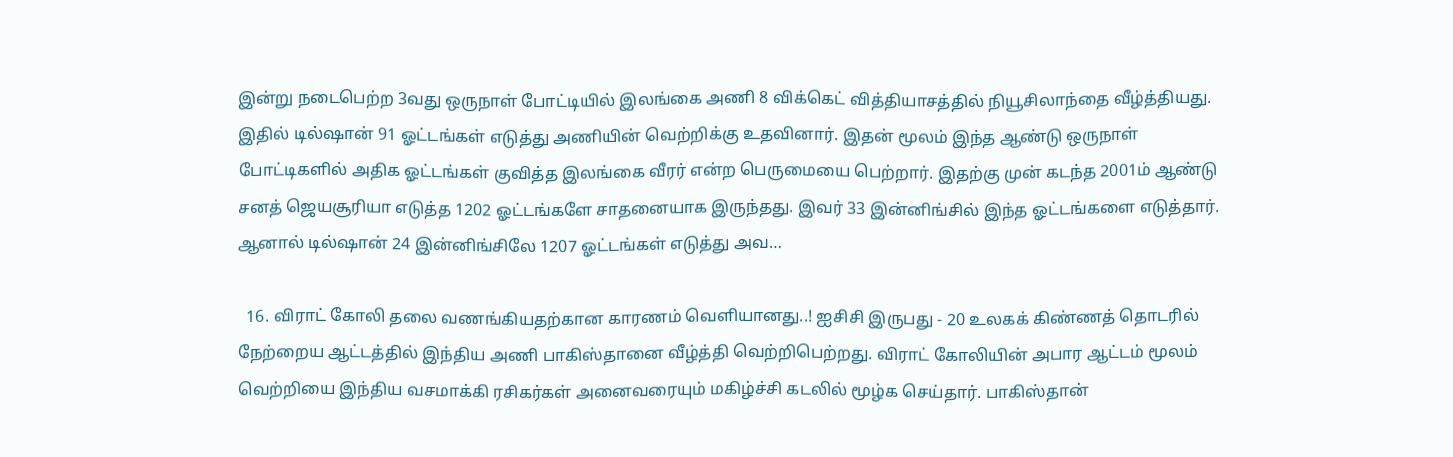இன்று நடைபெற்ற 3வது ஒருநாள் போட்டியில் இலங்கை அணி 8 விக்கெட் வித்தியாசத்தில் நியூசிலாந்தை வீழ்த்தியது. இதில் டில்ஷான் 91 ஓட்டங்கள் எடுத்து அணியின் வெற்றிக்கு உதவினார். இதன் மூலம் இந்த ஆண்டு ஒருநாள் போட்டிகளில் அதிக ஓட்டங்கள் குவித்த இலங்கை வீரர் என்ற பெருமையை பெற்றார். இதற்கு முன் கடந்த 2001ம் ஆண்டு சனத் ஜெயசூரியா எடுத்த 1202 ஓட்டங்களே சாதனையாக இருந்தது. இவர் 33 இன்னிங்சில் இந்த ஓட்டங்களை எடுத்தார். ஆனால் டில்ஷான் 24 இன்னிங்சிலே 1207 ஓட்டங்கள் எடுத்து அவ…

  16. விராட் கோலி தலை வணங்கியதற்கான காரணம் வெளியானது..! ஐசிசி இருபது - 20 உலகக் கிண்ணத் தொடரில் நேற்றைய ஆட்டத்தில் இந்திய அணி பாகிஸ்தானை வீழ்த்தி வெற்றிபெற்றது. விராட் கோலியின் அபார ஆட்டம் மூலம் வெற்றியை இந்திய வசமாக்கி ரசிகர்கள் அனைவரையும் மகிழ்ச்சி கடலில் மூழ்க செய்தார். பாகிஸ்தான்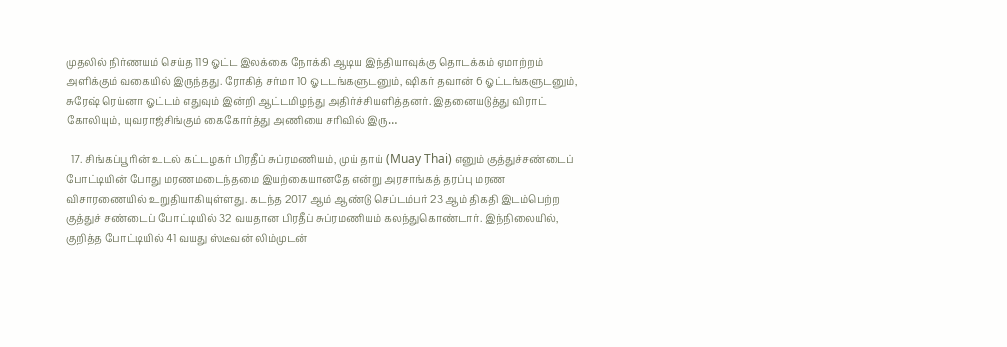முதலில் நிர்ணயம் செய்த 119 ஓட்ட இலக்கை நோக்கி ஆடிய இந்தியாவுக்கு தொடக்கம் ஏமாற்றம் அளிக்கும் வகையில் இருந்தது. ரோகித் சர்மா 10 ஓடடங்களுடனும், ஷிகர் தவான் 6 ஓட்டங்களுடனும், சுரேஷ் ரெய்னா ஓட்டம் எதுவும் இன்றி ஆட்டமிழந்து அதிர்ச்சியளித்தனர். இதனையடுத்து விராட் கோலியும், யுவராஜ்சிங்கும் கைகோர்த்து அணியை சரிவில் இரு…

  17. சிங்கப்பூரின் உடல் கட்டழகர் பிரதீப் சுப்ரமணியம், முய் தாய் (Muay Thai) எனும் குத்துச்சண்டைப் போட்டியின் போது மரணமடைந்தமை இயற்கையானதே என்று அரசாங்கத் தரப்பு மரண விசாரணையில் உறுதியாகியுள்ளது. கடந்த 2017 ஆம் ஆண்டு செப்டம்பர் 23 ஆம் திகதி இடம்பெற்ற குத்துச் சண்டைப் போட்டியில் 32 வயதான பிரதீப் சுப்ரமணியம் கலந்துகொண்டார். இந்நிலையில், குறித்த போட்டியில் 41 வயது ஸ்டீவன் லிம்முடன்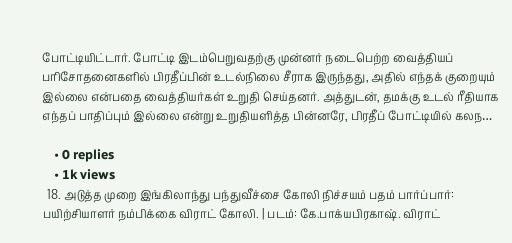போட்டியிட்டார். போட்டி இடம்பெறுவதற்கு முன்னர் நடைபெற்ற வைத்தியப் பரிசோதனைகளில் பிரதீப்பின் உடல்நிலை சீராக இருந்தது, அதில் எந்தக் குறையும் இல்லை என்பதை வைத்தியர்கள் உறுதி செய்தனர். அத்துடன், தமக்கு உடல் ரீதியாக எந்தப் பாதிப்பும் இல்லை என்று உறுதியளித்த பின்னரே, பிரதீப் போட்டியில் கலந…

    • 0 replies
    • 1k views
  18. அடுத்த முறை இங்கிலாந்து பந்துவீச்சை கோலி நிச்சயம் பதம் பார்ப்பார்: பயிற்சியாளர் நம்பிக்கை விராட் கோலி. | படம்: கே.பாக்யபிரகாஷ். விராட்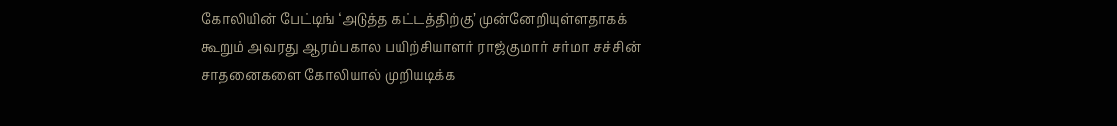கோலியின் பேட்டிங் ‘அடுத்த கட்டத்திற்கு’ முன்னேறியுள்ளதாகக் கூறும் அவரது ஆரம்பகால பயிற்சியாளர் ராஜ்குமார் சர்மா சச்சின் சாதனைகளை கோலியால் முறியடிக்க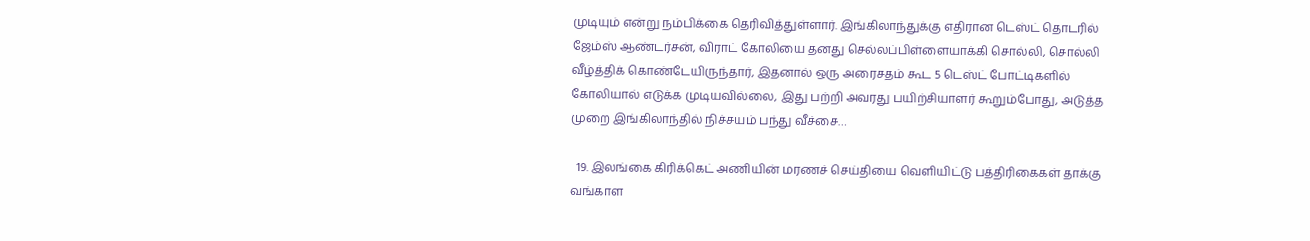முடியும் என்று நம்பிக்கை தெரிவித்துள்ளார். இங்கிலாந்துக்கு எதிரான டெஸ்ட் தொடரில் ஜேம்ஸ் ஆண்டர்சன், விராட் கோலியை தனது செல்லப்பிள்ளையாக்கி சொல்லி, சொல்லி வீழ்த்திக் கொண்டேயிருந்தார், இதனால் ஒரு அரைசதம் கூட 5 டெஸ்ட் போட்டிகளில் கோலியால் எடுக்க முடியவில்லை, இது பற்றி அவரது பயிற்சியாளர் கூறும்போது, அடுத்த முறை இங்கிலாந்தில் நிச்சயம் பந்து வீச்சை…

  19. இலங்கை கிரிக்கெட் அணியின் மரணச் செய்தியை வெளியிட்டு பத்திரிகைகள் தாக்கு வங்காள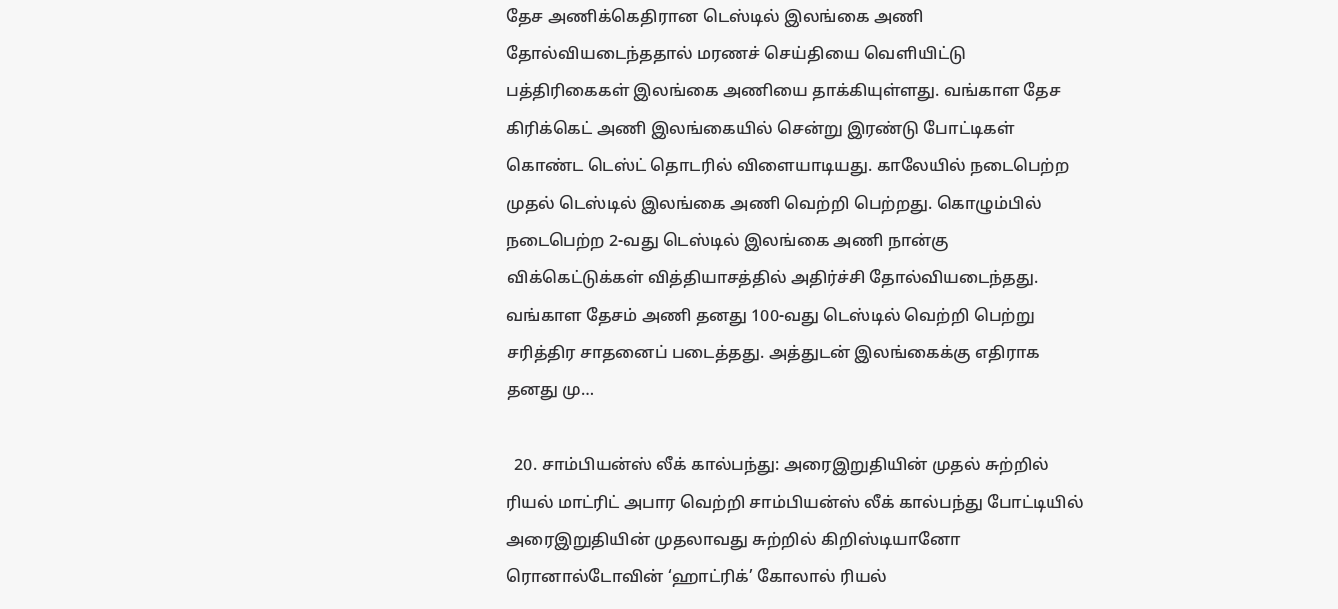தேச அணிக்கெதிரான டெஸ்டில் இலங்கை அணி தோல்வியடைந்ததால் மரணச் செய்தியை வெளியிட்டு பத்திரிகைகள் இலங்கை அணியை தாக்கியுள்ளது. வங்காள தேச கிரிக்கெட் அணி இலங்கையில் சென்று இரண்டு போட்டிகள் கொண்ட டெஸ்ட் தொடரில் விளையாடியது. காலேயில் நடைபெற்ற முதல் டெஸ்டில் இலங்கை அணி வெற்றி பெற்றது. கொழும்பில் நடைபெற்ற 2-வது டெஸ்டில் இலங்கை அணி நான்கு விக்கெட்டுக்கள் வித்தியாசத்தில் அதிர்ச்சி தோல்வியடைந்தது. வங்காள தேசம் அணி தனது 100-வது டெஸ்டில் வெற்றி பெற்று சரித்திர சாதனைப் படைத்தது. அத்துடன் இலங்கைக்கு எதிராக தனது மு…

  20. சாம்பியன்ஸ் லீக் கால்பந்து: அரைஇறுதியின் முதல் சுற்றில் ரியல் மாட்ரிட் அபார வெற்றி சாம்பியன்ஸ் லீக் கால்பந்து போட்டியில் அரைஇறுதியின் முதலாவது சுற்றில் கிறிஸ்டியானோ ரொனால்டோவின் ‘ஹாட்ரிக்’ கோலால் ரியல்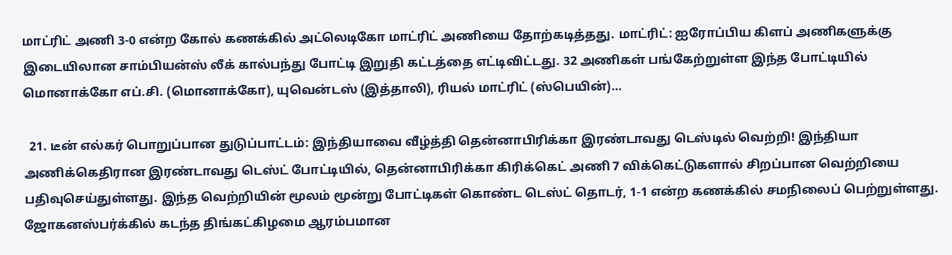மாட்ரிட் அணி 3-0 என்ற கோல் கணக்கில் அட்லெடிகோ மாட்ரிட் அணியை தோற்கடித்தது. மாட்ரிட்: ஐரோப்பிய கிளப் அணிகளுக்கு இடையிலான சாம்பியன்ஸ் லீக் கால்பந்து போட்டி இறுதி கட்டத்தை எட்டிவிட்டது. 32 அணிகள் பங்கேற்றுள்ள இந்த போட்டியில் மொனாக்கோ எப்.சி. (மொனாக்கோ), யுவென்டஸ் (இத்தாலி), ரியல் மாட்ரிட் (ஸ்பெயின்)…

  21. டீன் எல்கர் பொறுப்பான துடுப்பாட்டம்: இந்தியாவை வீழ்த்தி தென்னாபிரிக்கா இரண்டாவது டெஸ்டில் வெற்றி! இந்தியா அணிக்கெதிரான இரண்டாவது டெஸ்ட் போட்டியில், தென்னாபிரிக்கா கிரிக்கெட் அணி 7 விக்கெட்டுகளால் சிறப்பான வெற்றியை பதிவுசெய்துள்ளது. இந்த வெற்றியின் மூலம் மூன்று போட்டிகள் கொண்ட டெஸ்ட் தொடர், 1-1 என்ற கணக்கில் சமநிலைப் பெற்றுள்ளது. ஜோகனஸ்பர்க்கில் கடந்த திங்கட்கிழமை ஆரம்பமான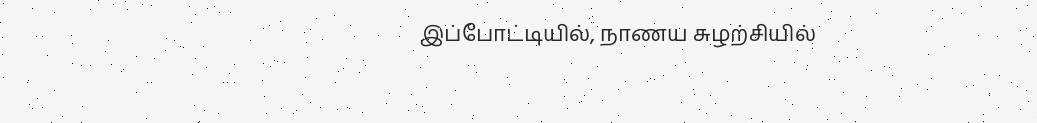இப்போட்டியில், நாணய சுழற்சியில்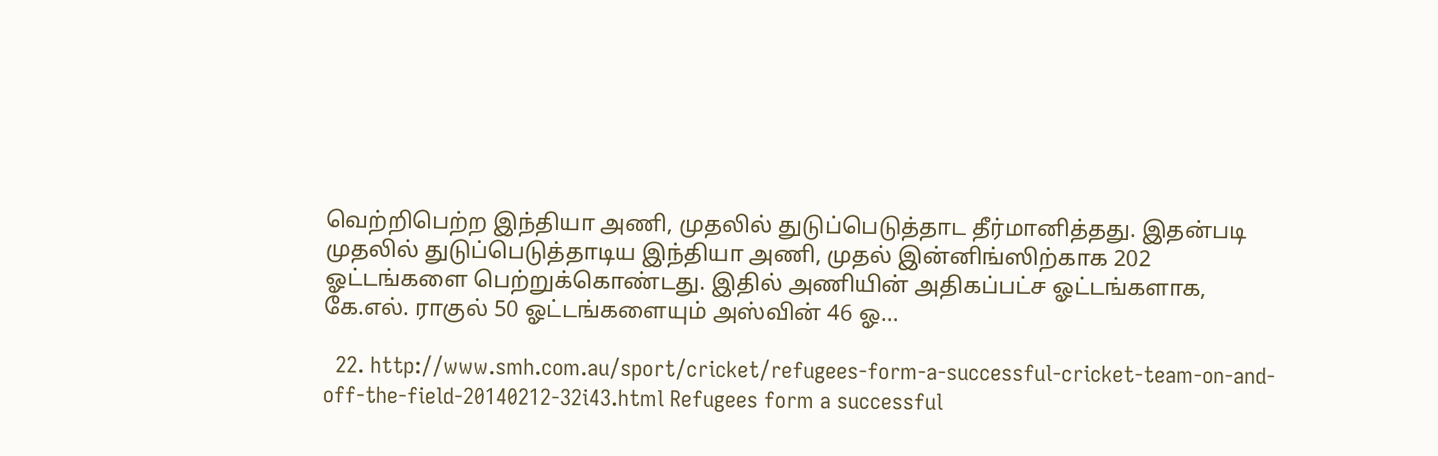வெற்றிபெற்ற இந்தியா அணி, முதலில் துடுப்பெடுத்தாட தீர்மானித்தது. இதன்படி முதலில் துடுப்பெடுத்தாடிய இந்தியா அணி, முதல் இன்னிங்ஸிற்காக 202 ஓட்டங்களை பெற்றுக்கொண்டது. இதில் அணியின் அதிகப்பட்ச ஓட்டங்களாக, கே.எல். ராகுல் 50 ஓட்டங்களையும் அஸ்வின் 46 ஓ…

  22. http://www.smh.com.au/sport/cricket/refugees-form-a-successful-cricket-team-on-and-off-the-field-20140212-32i43.html Refugees form a successful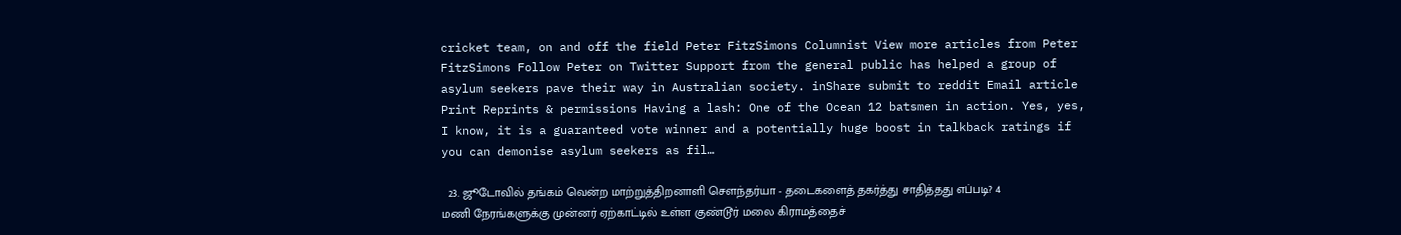cricket team, on and off the field Peter FitzSimons Columnist View more articles from Peter FitzSimons Follow Peter on Twitter Support from the general public has helped a group of asylum seekers pave their way in Australian society. inShare submit to reddit Email article Print Reprints & permissions Having a lash: One of the Ocean 12 batsmen in action. Yes, yes, I know, it is a guaranteed vote winner and a potentially huge boost in talkback ratings if you can demonise asylum seekers as fil…

  23. ஜூடோவில் தங்கம் வென்ற மாற்றுத்திறனாளி சௌந்தர்யா - தடைகளைத் தகர்த்து சாதித்தது எப்படி? 4 மணி நேரங்களுக்கு முன்னர் ஏற்காட்டில் உள்ள குண்டூர் மலை கிராமத்தைச்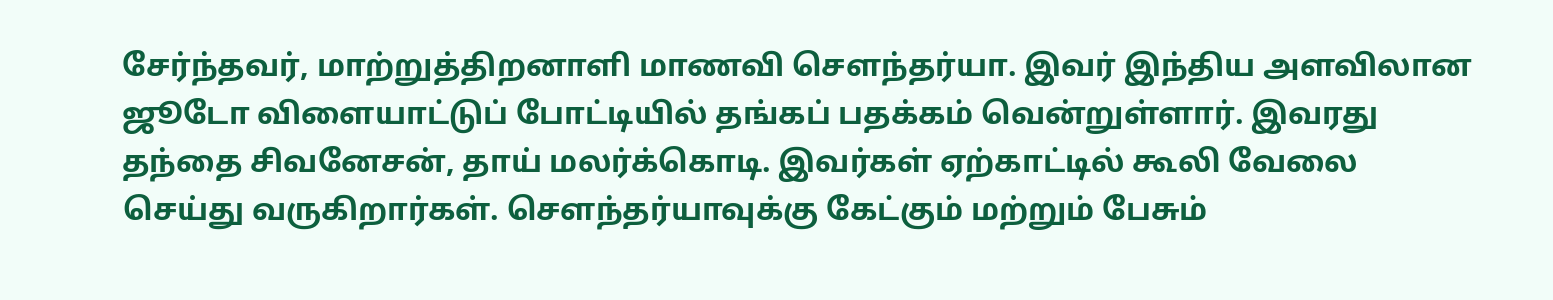சேர்ந்தவர், மாற்றுத்திறனாளி மாணவி சௌந்தர்யா. இவர் இந்திய அளவிலான ஜூடோ விளையாட்டுப் போட்டியில் தங்கப் பதக்கம் வென்றுள்ளார். இவரது தந்தை சிவனேசன், தாய் மலர்க்கொடி. இவர்கள் ஏற்காட்டில் கூலி வேலை செய்து வருகிறார்கள். செளந்தர்யாவுக்கு கேட்கும் மற்றும் பேசும்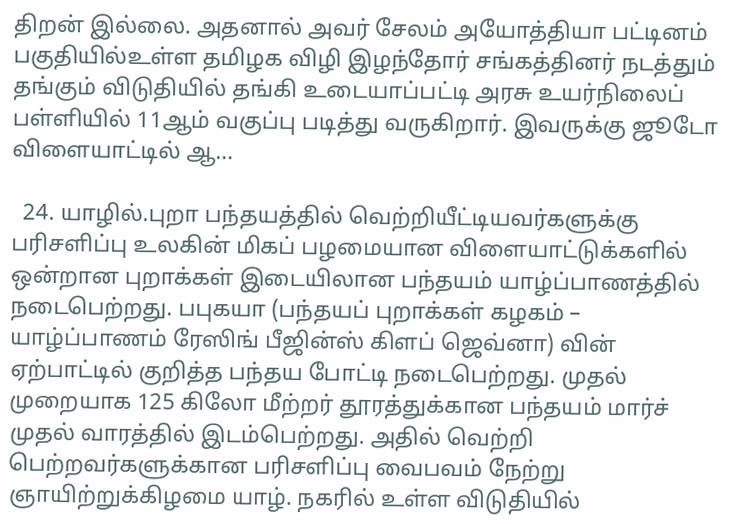திறன் இல்லை. அதனால் அவர் சேலம் அயோத்தியா பட்டினம் பகுதியில்உள்ள தமிழக விழி இழந்தோர் சங்கத்தினர் நடத்தும் தங்கும் விடுதியில் தங்கி உடையாப்பட்டி அரசு உயர்நிலைப் பள்ளியில் 11ஆம் வகுப்பு படித்து வருகிறார். இவருக்கு ஜூடோ விளையாட்டில் ஆ…

  24. யாழில்.புறா பந்தயத்தில் வெற்றியீட்டியவர்களுக்கு பரிசளிப்பு உலகின் மிகப் பழமையான விளையாட்டுக்களில் ஒன்றான புறாக்கள் இடையிலான பந்தயம் யாழ்ப்பாணத்தில் நடைபெற்றது. பபுகயா (பந்தயப் புறாக்கள் கழகம் – யாழ்ப்பாணம் ரேஸிங் பீஜின்ஸ் கிளப் ஜெவ்னா) வின் ஏற்பாட்டில் குறித்த பந்தய போட்டி நடைபெற்றது. முதல் முறையாக 125 கிலோ மீற்றர் தூரத்துக்கான பந்தயம் மார்ச் முதல் வாரத்தில் இடம்பெற்றது. அதில் வெற்றி பெற்றவர்களுக்கான பரிசளிப்பு வைபவம் நேற்று ஞாயிற்றுக்கிழமை யாழ். நகரில் உள்ள விடுதியில்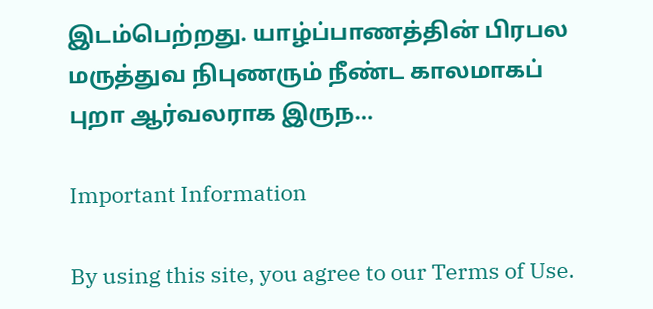இடம்பெற்றது. யாழ்ப்பாணத்தின் பிரபல மருத்துவ நிபுணரும் நீண்ட காலமாகப் புறா ஆர்வலராக இருந…

Important Information

By using this site, you agree to our Terms of Use.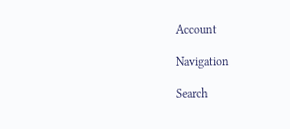Account

Navigation

Search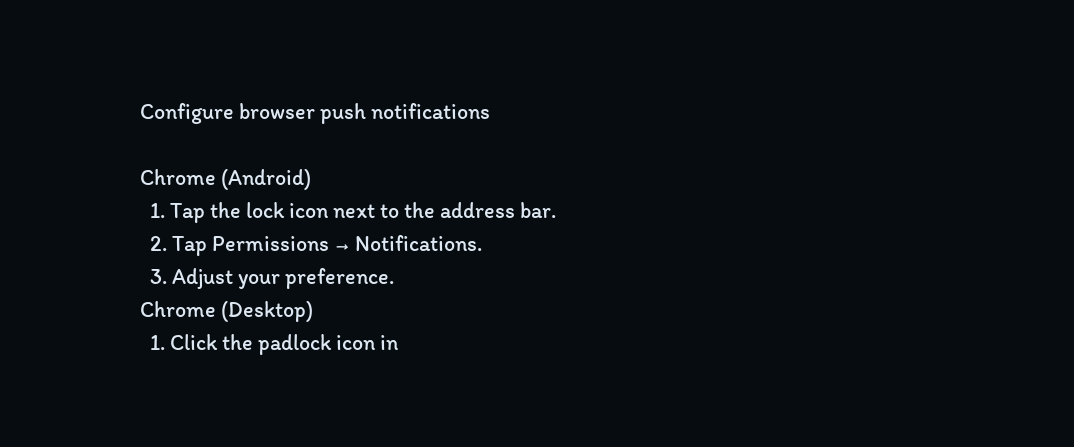Configure browser push notifications

Chrome (Android)
  1. Tap the lock icon next to the address bar.
  2. Tap Permissions → Notifications.
  3. Adjust your preference.
Chrome (Desktop)
  1. Click the padlock icon in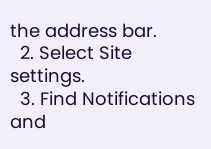the address bar.
  2. Select Site settings.
  3. Find Notifications and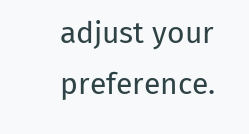adjust your preference.